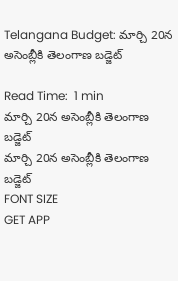Telangana Budget: మార్చి 20న అసెంబ్లీకి తెలంగాణ బడ్జెట్

Read Time:  1 min
మార్చి 20న అసెంబ్లీకి తెలంగాణ బడ్జెట్
మార్చి 20న అసెంబ్లీకి తెలంగాణ బడ్జెట్
FONT SIZE
GET APP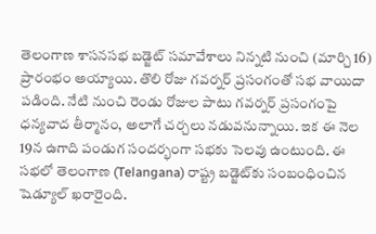తెలంగాణ శాసనసభ బడ్జెట్ సమావేశాలు నిన్నటి నుంచి (మార్చి 16) ప్రారంభం అయ్యాయి. తొలి రోజు గవర్నర్ ప్రసంగంతో సభ వాయిదా పడింది. నేటి నుంచి రెండు రోజుల పాటు గవర్నర్ ప్రసంగంపై ధన్యవాద తీర్మానం, అలాగే చర్చలు నడువనున్నాయి. ఇక ఈ నెల 19న ఉగాది పండుగ సందర్భంగా సభకు సెలవు ఉంటుంది. ఈ సభలో తెలంగాణ (Telangana) రాష్ట్ర బడ్జెట్‌కు సంబంధించిన షెడ్యూల్ ఖరారైంది.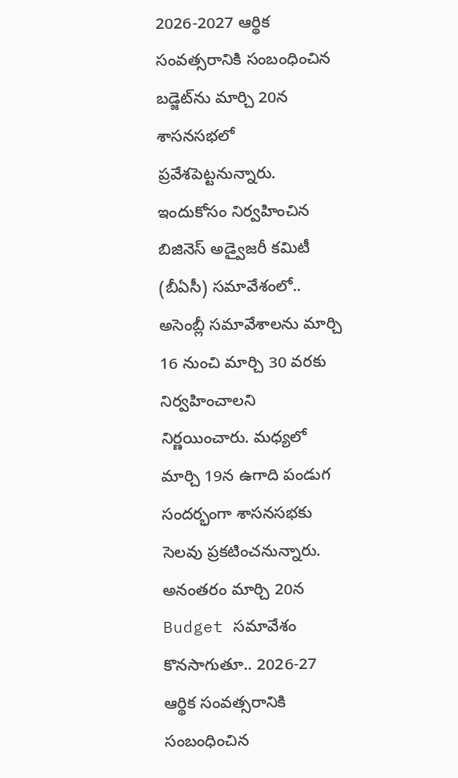2026-2027 ఆర్థిక సంవత్సరానికి సంబంధించిన బడ్జెట్‌ను మార్చి 20న శాసనసభలో ప్రవేశపెట్టనున్నారు. ఇందుకోసం నిర్వహించిన బిజినెస్ అడ్వైజరీ కమిటీ (బీఏసీ) సమావేశంలో.. అసెంబ్లీ సమావేశాలను మార్చి 16 నుంచి మార్చి 30 వరకు నిర్వహించాలని నిర్ణయించారు. మధ్యలో మార్చి 19న ఉగాది పండుగ సందర్భంగా శాసనసభకు సెలవు ప్రకటించనున్నారు. అనంతరం మార్చి 20న Budget సమావేశం కొనసాగుతూ.. 2026-27 ఆర్థిక సంవత్సరానికి సంబంధించిన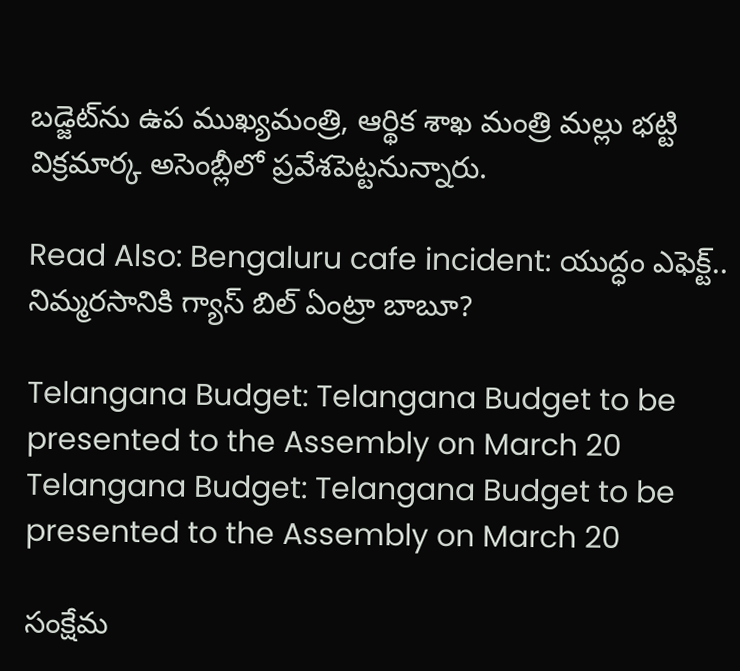బడ్జెట్‌ను ఉప ముఖ్యమంత్రి, ఆర్థిక శాఖ మంత్రి మల్లు భట్టి విక్రమార్క అసెంబ్లీలో ప్రవేశపెట్టనున్నారు.

Read Also: Bengaluru cafe incident: యుద్ధం ఎఫెక్ట్.. నిమ్మరసానికి గ్యాస్ బిల్ ఏంట్రా బాబూ?

Telangana Budget: Telangana Budget to be presented to the Assembly on March 20
Telangana Budget: Telangana Budget to be presented to the Assembly on March 20

సంక్షేమ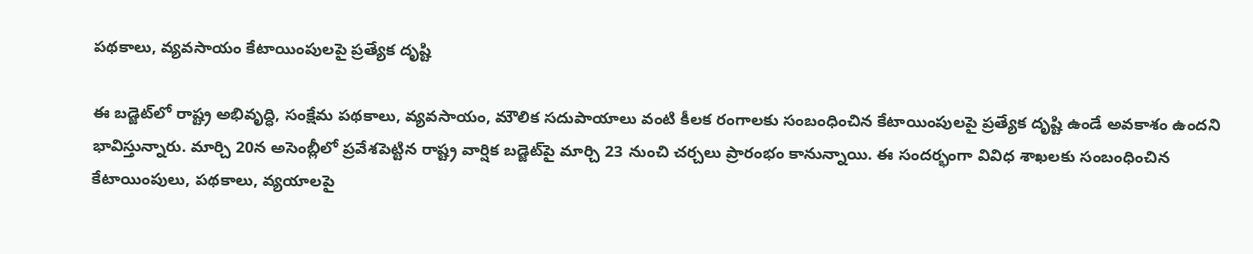పథకాలు, వ్యవసాయం కేటాయింపులపై ప్రత్యేక దృష్టి

ఈ బడ్జెట్‌లో రాష్ట్ర అభివృద్ధి, సంక్షేమ పథకాలు, వ్యవసాయం, మౌలిక సదుపాయాలు వంటి కీలక రంగాలకు సంబంధించిన కేటాయింపులపై ప్రత్యేక దృష్టి ఉండే అవకాశం ఉందని భావిస్తున్నారు. మార్చి 20న అసెంబ్లీలో ప్రవేశపెట్టిన రాష్ట్ర వార్షిక బడ్జెట్‌పై మార్చి 23 నుంచి చర్చలు ప్రారంభం కానున్నాయి. ఈ సందర్భంగా వివిధ శాఖలకు సంబంధించిన కేటాయింపులు, పథకాలు, వ్యయాలపై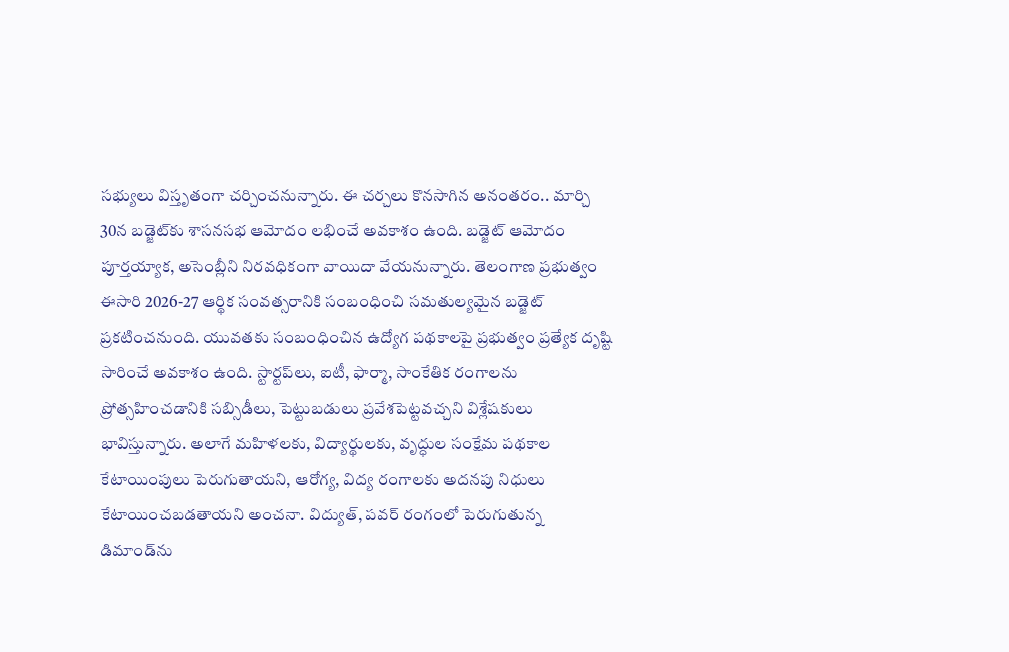సభ్యులు విస్తృతంగా చర్చించనున్నారు. ఈ చర్చలు కొనసాగిన అనంతరం.. మార్చి 30న బడ్జెట్‌కు శాసనసభ ఆమోదం లభించే అవకాశం ఉంది. బడ్జెట్ ఆమోదం పూర్తయ్యాక, అసెంబ్లీని నిరవధికంగా వాయిదా వేయనున్నారు. తెలంగాణ ప్రభుత్వం ఈసారి 2026-27 ఆర్థిక సంవత్సరానికి సంబంధించి సమతుల్యమైన బడ్జెట్ ప్రకటించనుంది. యువతకు సంబంధించిన ఉద్యోగ పథకాలపై ప్రభుత్వం ప్రత్యేక దృష్టి సారించే అవకాశం ఉంది. స్టార్టప్‌లు, ఐటీ, ఫార్మా, సాంకేతిక రంగాలను ప్రోత్సహించడానికి సబ్సిడీలు, పెట్టుబడులు ప్రవేశపెట్టవచ్చని విశ్లేషకులు భావిస్తున్నారు. అలాగే మహిళలకు, విద్యార్థులకు, వృద్ధుల సంక్షేమ పథకాల కేటాయింపులు పెరుగుతాయని, ఆరోగ్య, విద్య రంగాలకు అదనపు నిధులు కేటాయించబడతాయని అంచనా. విద్యుత్, పవర్ రంగంలో పెరుగుతున్న డిమాండ్‌ను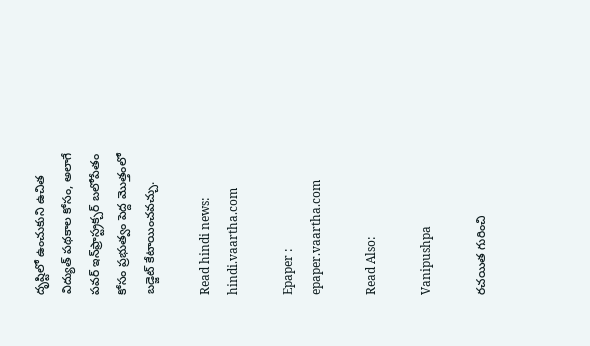దృష్టిలో ఉంచుకుని ఉచిత విద్యుత్ పథకాల కోసం, అలాగే పవర్ ఇన్‌ఫ్రాస్ట్రక్చర్ బలోపేతం కోసం ప్రభుత్వం పెద్ద మొత్తంలో బడ్జెట్ కేటాయించవచ్చు.

Read hindi news: hindi.vaartha.com

Epaper : epaper.vaartha.com

Read Also:

Vanipushpa

రచయిత గురించి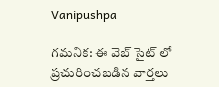Vanipushpa

గమనిక: ఈ వెబ్ సైట్ లో ప్రచురించబడిన వార్తలు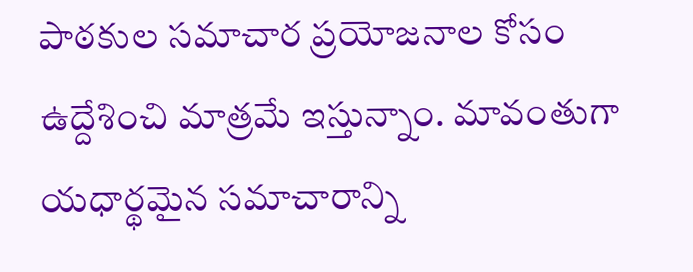పాఠకుల సమాచార ప్రయోజనాల కోసం ఉద్దేశించి మాత్రమే ఇస్తున్నాం. మావంతుగా యధార్థమైన సమాచారాన్ని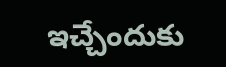ఇచ్చేందుకు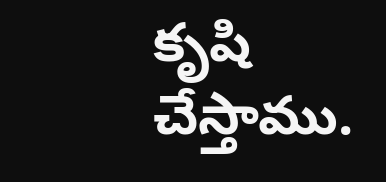కృషి చేస్తాము.